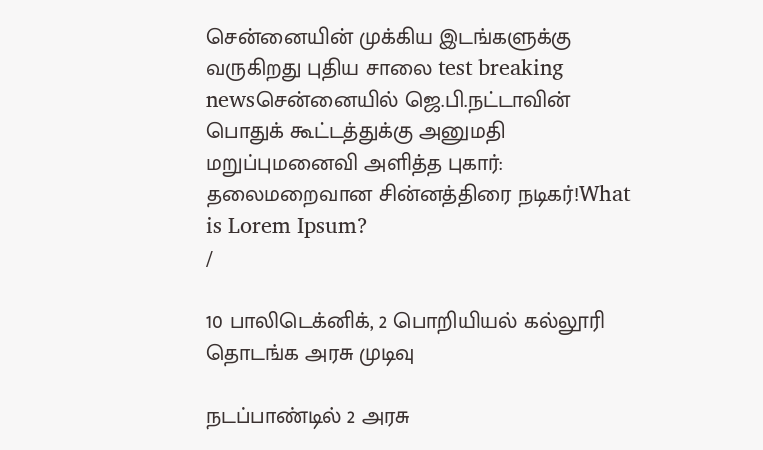சென்னையின் முக்கிய இடங்களுக்கு வருகிறது புதிய சாலை test breaking newsசென்னையில் ஜெ.பி.நட்டாவின் பொதுக் கூட்டத்துக்கு அனுமதி மறுப்புமனைவி அளித்த புகார்: தலைமறைவான சின்னத்திரை நடிகர்!What is Lorem Ipsum?
/

10 பாலிடெக்னிக், 2 பொறியியல் கல்லூரி தொடங்க அரசு முடிவு

நடப்பாண்டில் 2 அரசு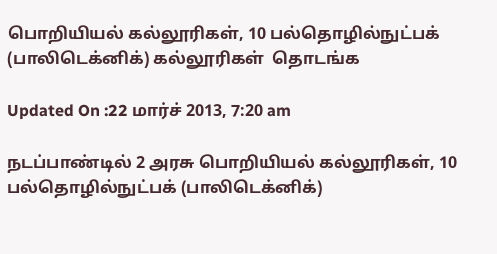பொறியியல் கல்லூரிகள், 10 பல்தொழில்நுட்பக் (பாலிடெக்னிக்) கல்லூரிகள்  தொடங்க

Updated On :22 மார்ச் 2013, 7:20 am

நடப்பாண்டில் 2 அரசு பொறியியல் கல்லூரிகள், 10 பல்தொழில்நுட்பக் (பாலிடெக்னிக்)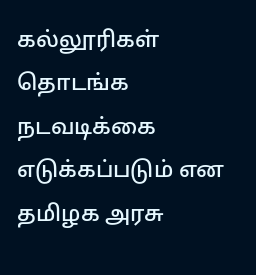கல்லூரிகள்  தொடங்க நடவடிக்கை எடுக்கப்படும் என தமிழக அரசு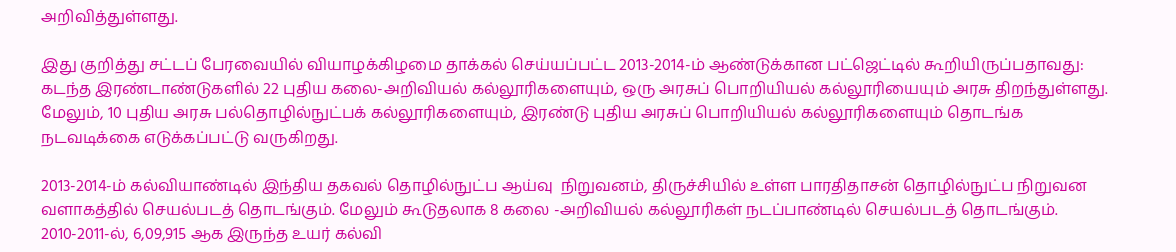அறிவித்துள்ளது.

இது குறித்து சட்டப் பேரவையில் வியாழக்கிழமை தாக்கல் செய்யப்பட்ட 2013-2014-ம் ஆண்டுக்கான பட்ஜெட்டில் கூறியிருப்பதாவது: கடந்த இரண்டாண்டுகளில் 22 புதிய கலை-அறிவியல் கல்லூரிகளையும், ஒரு அரசுப் பொறியியல் கல்லூரியையும் அரசு திறந்துள்ளது. மேலும், 10 புதிய அரசு பல்தொழில்நுட்பக் கல்லூரிகளையும், இரண்டு புதிய அரசுப் பொறியியல் கல்லூரிகளையும் தொடங்க நடவடிக்கை எடுக்கப்பட்டு வருகிறது.

2013-2014-ம் கல்வியாண்டில் இந்திய தகவல் தொழில்நுட்ப ஆய்வு  நிறுவனம், திருச்சியில் உள்ள பாரதிதாசன் தொழில்நுட்ப நிறுவன வளாகத்தில் செயல்படத் தொடங்கும். மேலும் கூடுதலாக 8 கலை -அறிவியல் கல்லூரிகள் நடப்பாண்டில் செயல்படத் தொடங்கும். 2010-2011-ல், 6,09,915 ஆக இருந்த உயர் கல்வி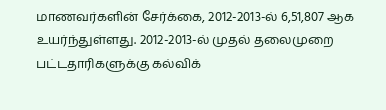மாணவர்களின் சேர்க்கை, 2012-2013-ல் 6,51,807 ஆக உயர்ந்துள்ளது. 2012-2013-ல் முதல் தலைமுறை பட்டதாரிகளுக்கு கல்விக்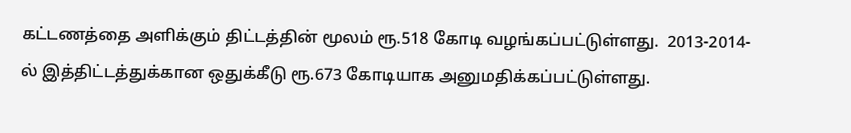கட்டணத்தை அளிக்கும் திட்டத்தின் மூலம் ரூ.518 கோடி வழங்கப்பட்டுள்ளது.  2013-2014-ல் இத்திட்டத்துக்கான ஒதுக்கீடு ரூ.673 கோடியாக அனுமதிக்கப்பட்டுள்ளது.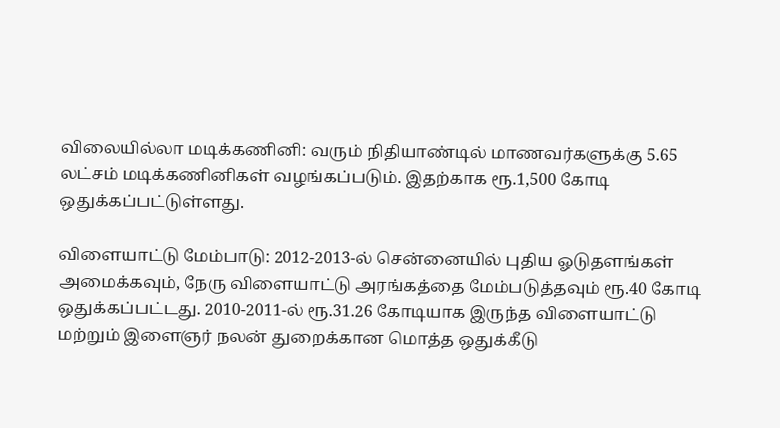விலையில்லா மடிக்கணினி: வரும் நிதியாண்டில் மாணவர்களுக்கு 5.65 லட்சம் மடிக்கணினிகள் வழங்கப்படும். இதற்காக ரூ.1,500 கோடி ஒதுக்கப்பட்டுள்ளது.

விளையாட்டு மேம்பாடு: 2012-2013-ல் சென்னையில் புதிய ஓடுதளங்கள் அமைக்கவும், நேரு விளையாட்டு அரங்கத்தை மேம்படுத்தவும் ரூ.40 கோடி ஒதுக்கப்பட்டது. 2010-2011-ல் ரூ.31.26 கோடியாக இருந்த விளையாட்டு மற்றும் இளைஞர் நலன் துறைக்கான மொத்த ஒதுக்கீடு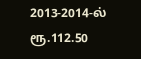2013-2014-ல் ரூ.112.50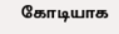கோடியாக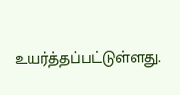உயர்த்தப்பட்டுள்ளது.